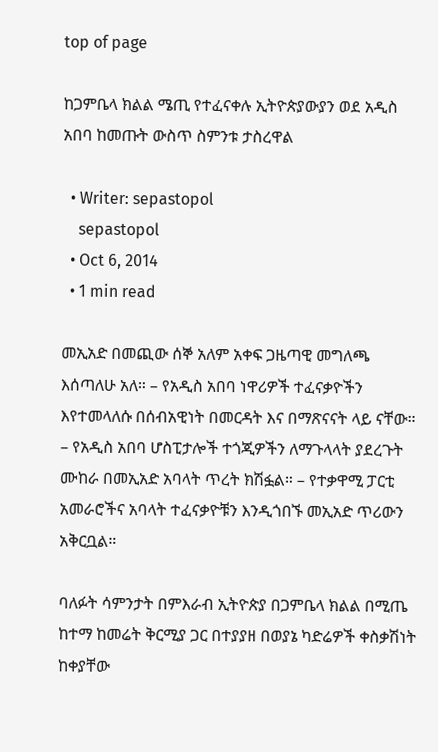top of page

ከጋምቤላ ክልል ሜጢ የተፈናቀሉ ኢትዮጵያውያን ወደ አዲስ አበባ ከመጡት ውስጥ ስምንቱ ታስረዋል

  • Writer: sepastopol
    sepastopol
  • Oct 6, 2014
  • 1 min read

መኢአድ በመጪው ሰኞ አለም አቀፍ ጋዜጣዊ መግለጫ እሰጣለሁ አለ። – የአዲስ አበባ ነዋሪዎች ተፈናቃዮችን እየተመላለሱ በሰብአዊነት በመርዳት እና በማጽናናት ላይ ናቸው። – የአዲስ አበባ ሆስፒታሎች ተጎጂዎችን ለማጉላላት ያደረጉት ሙከራ በመኢአድ አባላት ጥረት ክሽፏል። – የተቃዋሚ ፓርቲ አመራሮችና አባላት ተፈናቃዮቹን እንዲጎበኙ መኢአድ ጥሪውን አቅርቧል።

ባለፉት ሳምንታት በምእራብ ኢትዮጵያ በጋምቤላ ክልል በሚጤ ከተማ ከመሬት ቅርሚያ ጋር በተያያዘ በወያኔ ካድሬዎች ቀስቃሽነት ከቀያቸው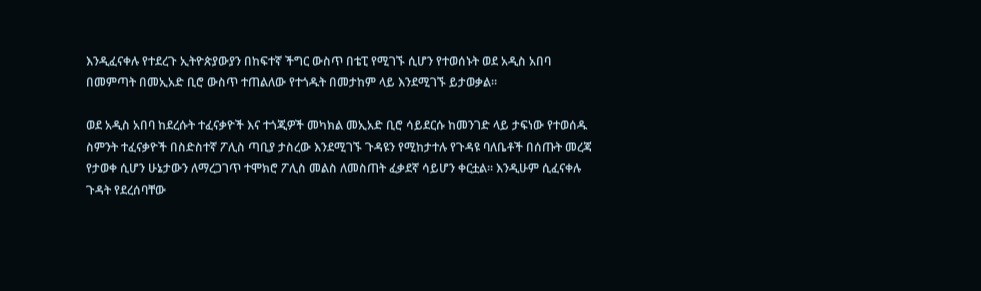እንዲፈናቀሉ የተደረጉ ኢትዮጵያውያን በከፍተኛ ችግር ውስጥ በቴፒ የሚገኙ ሲሆን የተወሰኑት ወደ አዲስ አበባ በመምጣት በመኢአድ ቢሮ ውስጥ ተጠልለው የተጎዱት በመታከም ላይ እንደሚገኙ ይታወቃል።

ወደ አዲስ አበባ ከደረሱት ተፈናቃዮች እና ተጎጂዎች መካክል መኢአድ ቢሮ ሳይደርሱ ከመንገድ ላይ ታፍነው የተወሰዱ ስምንት ተፈናቃዮች በስድስተኛ ፖሊስ ጣቢያ ታስረው እንደሚገኙ ጉዳዩን የሚከታተሉ የጉዳዩ ባለቤቶች በሰጡት መረጃ የታወቀ ሲሆን ሁኔታውን ለማረጋገጥ ተሞክሮ ፖሊስ መልስ ለመስጠት ፈቃደኛ ሳይሆን ቀርቷል። እንዲሁም ሲፈናቀሉ ጉዳት የደረሰባቸው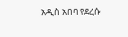አዲስ አበባ የደረሱ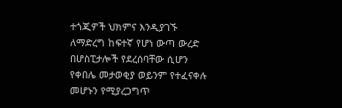ተጎጂዎች ህክምና እንዲያገኙ ለማድረግ ከፍተኛ የሆነ ውጣ ውረድ በሆስፒታሎች የደረሰባቸው ሲሆን የቀበሌ መታወቂያ ወይንም የተፈናቀሉ መሆኑን የሚያረጋግጥ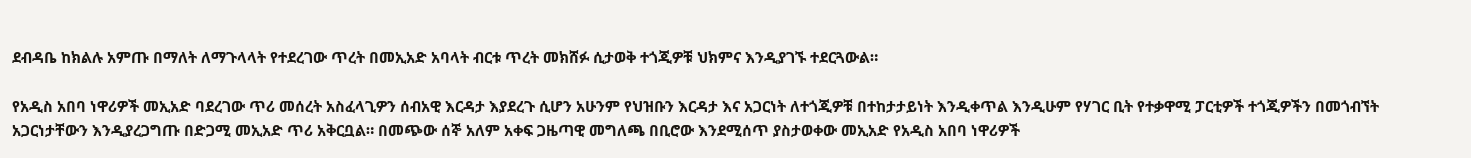ደብዳቤ ከክልሉ አምጡ በማለት ለማጉላላት የተደረገው ጥረት በመኢአድ አባላት ብርቱ ጥረት መክሸፉ ሲታወቅ ተጎጂዎቹ ህክምና እንዲያገኙ ተደርጓውል።

የአዲስ አበባ ነዋሪዎች መኢአድ ባደረገው ጥሪ መሰረት አስፈላጊዎን ሰብአዊ እርዳታ እያደረጉ ሲሆን አሁንም የህዝቡን እርዳታ እና አጋርነት ለተጎጂዎቹ በተከታታይነት እንዲቀጥል እንዲሁም የሃገር ቢት የተቃዋሚ ፓርቲዎች ተጎጂዎችን በመጎብኘት አጋርነታቸውን እንዲያረጋግጡ በድጋሚ መኢአድ ጥሪ አቅርቧል። በመጭው ሰኞ አለም አቀፍ ጋዜጣዊ መግለጫ በቢሮው እንደሚሰጥ ያስታወቀው መኢአድ የአዲስ አበባ ነዋሪዎች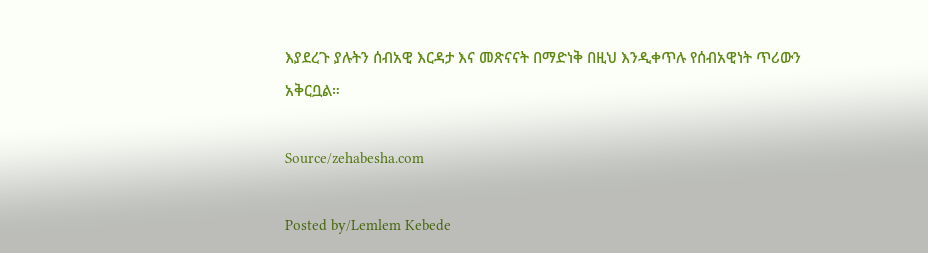እያደረጉ ያሉትን ሰብአዊ እርዳታ እና መጽናናት በማድነቅ በዚህ እንዲቀጥሉ የሰብአዊነት ጥሪውን አቅርቧል።

Source/zehabesha.com

Posted by/Lemlem Kebede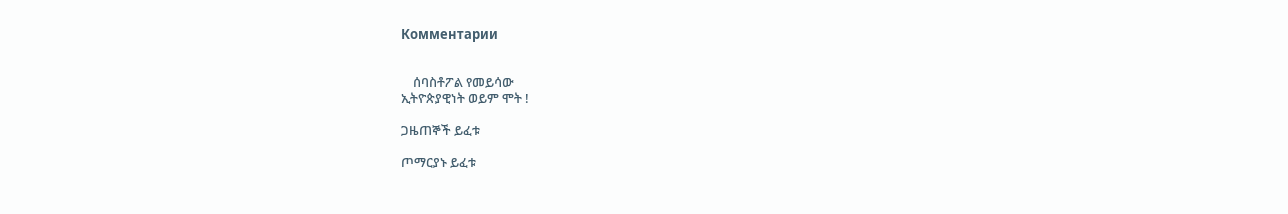Комментарии


    ሰባስቶፖል የመይሳው
ኢትዮጵያዊነት ወይም ሞት !

ጋዜጠኞች ይፈቱ

ጦማርያኑ ይፈቱ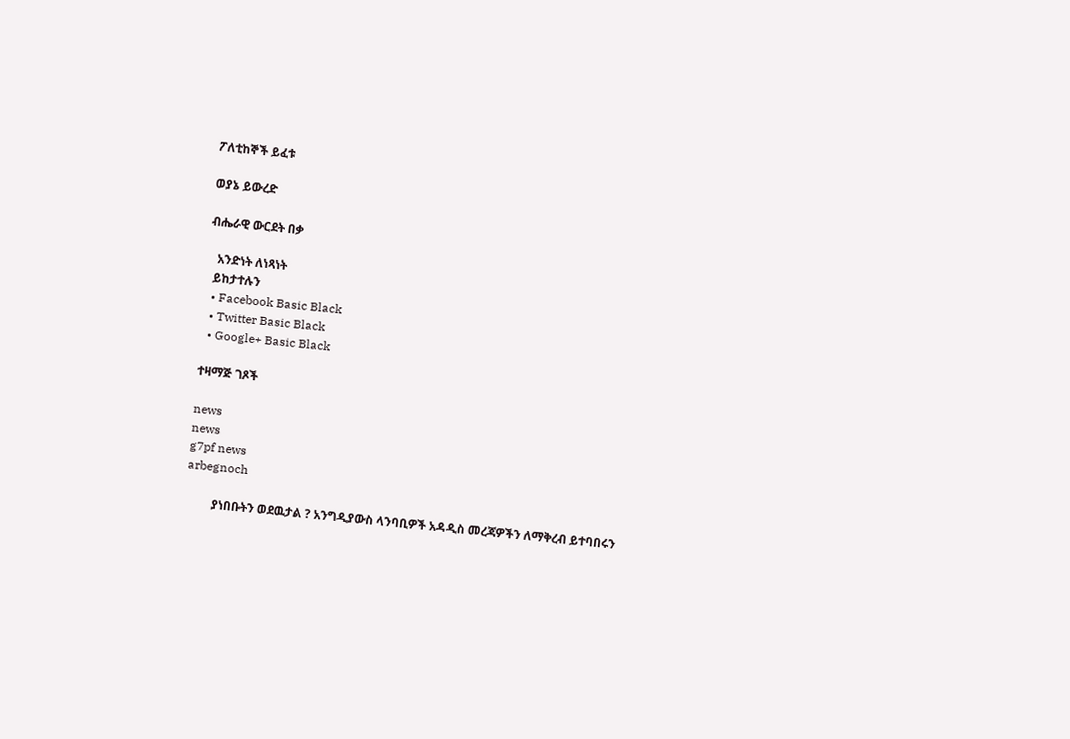ፖለቲከኞች ይፈቱ

ወያኔ ይውረድ

ብሔራዊ ውርደት በቃ

   አንድነት ለነጻነት
  ይከታተሉን
  • Facebook Basic Black
  • Twitter Basic Black
  • Google+ Basic Black

ተዛማጅ ገጾች

news
news
g7pf news
arbegnoch

         ያነበቡትን ወደዉታል ? አንግዲያውስ ላንባቢዎች አዳዲስ መረጃዎችን ለማቅረብ ይተባበሩን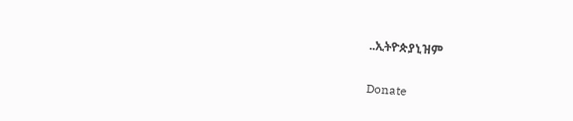..ኢትዮጵያኒዝም

Donate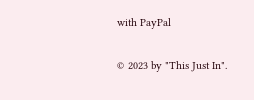with PayPal

© 2023 by "This Just In".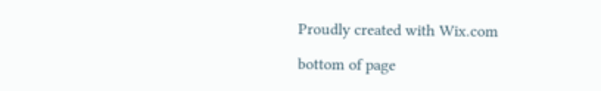Proudly created with Wix.com

bottom of page